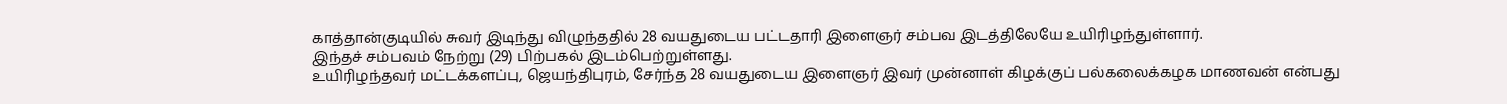காத்தான்குடியில் சுவர் இடிந்து விழுந்ததில் 28 வயதுடைய பட்டதாரி இளைஞர் சம்பவ இடத்திலேயே உயிரிழந்துள்ளார்.
இந்தச் சம்பவம் நேற்று (29) பிற்பகல் இடம்பெற்றுள்ளது.
உயிரிழந்தவர் மட்டக்களப்பு, ஜெயந்திபுரம், சேர்ந்த 28 வயதுடைய இளைஞர் இவர் முன்னாள் கிழக்குப் பல்கலைக்கழக மாணவன் என்பது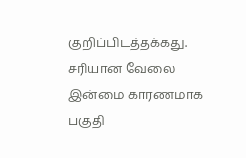குறிப்பிடத்தக்கது.
சரியான வேலை இன்மை காரணமாக பகுதி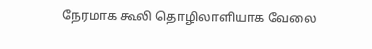நேரமாக கூலி தொழிலாளியாக வேலை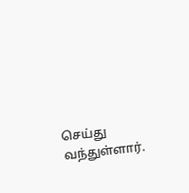செய்து வந்துள்ளார்.